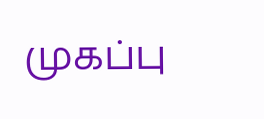முகப்பு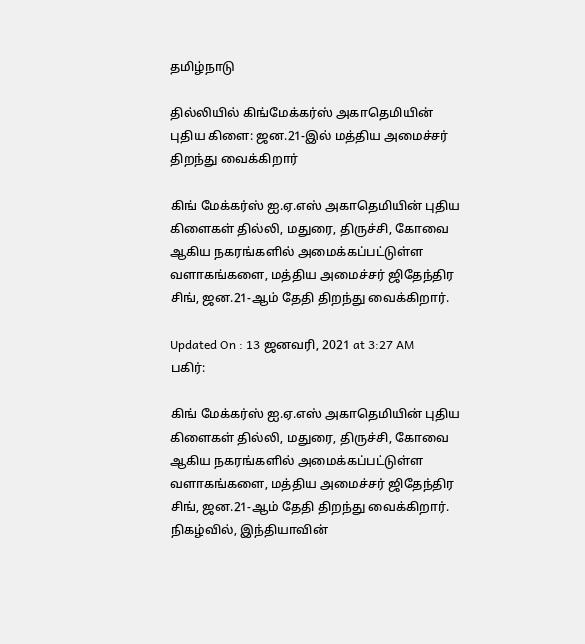தமிழ்நாடு

தில்லியில் கிங்மேக்கர்ஸ் அகாதெமியின் புதிய கிளை: ஜன.21-இல் மத்திய அமைச்சர் திறந்து வைக்கிறார்

கிங் மேக்கர்ஸ் ஐ.ஏ.எஸ் அகாதெமியின் புதிய கிளைகள் தில்லி, மதுரை, திருச்சி, கோவை ஆகிய நகரங்களில் அமைக்கப்பட்டுள்ள வளாகங்களை, மத்திய அமைச்சர் ஜிதேந்திர சிங், ஜன.21-ஆம் தேதி திறந்து வைக்கிறார்.

Updated On : 13 ஜனவரி, 2021 at 3:27 AM
பகிர்:

கிங் மேக்கர்ஸ் ஐ.ஏ.எஸ் அகாதெமியின் புதிய கிளைகள் தில்லி, மதுரை, திருச்சி, கோவை ஆகிய நகரங்களில் அமைக்கப்பட்டுள்ள வளாகங்களை, மத்திய அமைச்சர் ஜிதேந்திர சிங், ஜன.21-ஆம் தேதி திறந்து வைக்கிறார்.
நிகழ்வில், இந்தியாவின்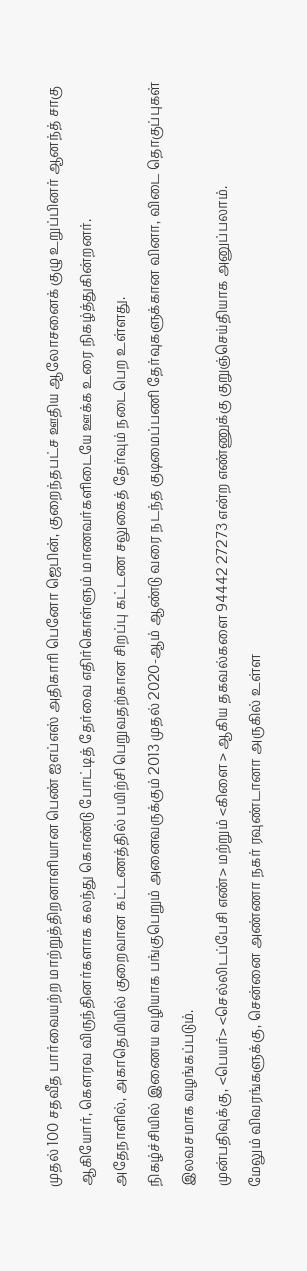முதல் 100 சதவீத பார்வையற்ற மாற்றுத்திறனாளியான பெண் ஐஎப்எஸ் அதிகாரி பெனோ ஜெபின், குறைந்தபட்ச ஊதிய ஆலோசனைக் குழு உறுப்பினர் ஆனந்த் சாகு ஆகியோர், கௌரவ விருந்தினர்களாக கலந்து கொண்டு போட்டித் தேர்வை எதிர்கொள்ளும் மாணவர்களிடையே ஊக்க உரை நிகழ்த்துகின்றனர்.
அதேநாளில், அகாதெமியில் குறைவான கட்டணத்தில் பயிற்சி பெறுவதற்கான சிறப்பு கட்டண சலுகைத் தேர்வும் நடைபெற உள்ளது.
நிகழ்ச்சியில் இணைய வழியாக பங்குபெறும் அனைவருக்கும் 2013 முதல் 2020-ஆம் ஆண்டு வரை நடந்த குடிமைப்பணி தேர்வுகளுக்கான வினா, விடை தொகுப்புகள் இலவசமாக வழங்கப்படும்.
முன்பதிவுக்கு, <பெயர்> <செல்லிடப்பேசி எண்> மற்றும் <கிளை > ஆகிய தகவல்களை 94442 27273 என்ற எண்ணுக்கு குறுஞ்செய்தியாக அனுப்பலாம்.
மேலும் விவரங்களுக்கு, சென்னை அண்ணா நகர் ரவுண்டானா அருகில் உள்ள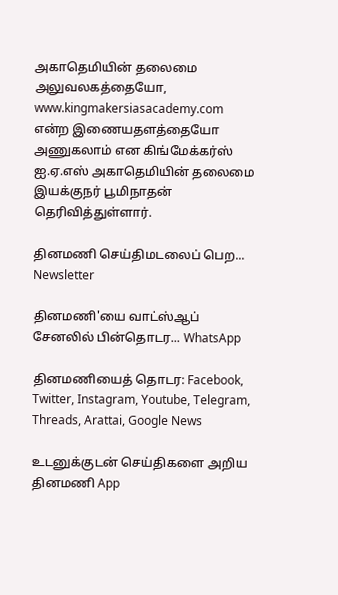அகாதெமியின் தலைமை அலுவலகத்தையோ, www.kingmakersiasacademy.com என்ற இணையதளத்தையோ அணுகலாம் என கிங்மேக்கர்ஸ் ஐ.ஏ.எஸ் அகாதெமியின் தலைமை இயக்குநர் பூமிநாதன் தெரிவித்துள்ளார்.

தினமணி செய்திமடலைப் பெற... Newsletter

தினமணி'யை வாட்ஸ்ஆப் சேனலில் பின்தொடர... WhatsApp

தினமணியைத் தொடர: Facebook, Twitter, Instagram, Youtube, Telegram, Threads, Arattai, Google News

உடனுக்குடன் செய்திகளை அறிய தினமணி App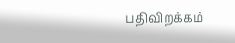பதிவிறக்கம்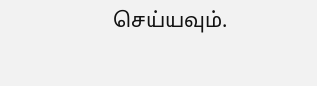செய்யவும்.